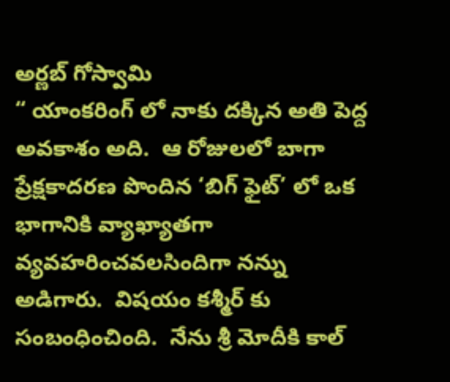అర్ణ‌బ్ గోస్వామి
“ యాంక‌రింగ్ లో నాకు ద‌క్కిన‌ అతి పెద్ద అవ‌కాశం అది.  ఆ రోజుల‌లో బాగా ప్రేక్ష‌కాద‌ర‌ణ పొందిన ‘బిగ్ ఫైట్’ లో ఒక భాగానికి వ్యాఖ్యాత‌గా వ్య‌వ‌హ‌రించ‌వ‌ల‌సిందిగా న‌న్ను అడిగారు.  విష‌యం క‌శ్మీర్ కు సంబంధించింది.  నేను శ్రీ‌ మోదీకి కాల్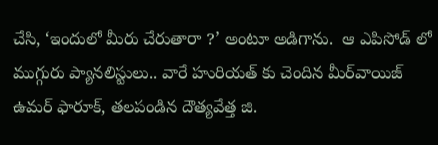చేసి, ‘ఇందులో మీరు చేరుతారా ?’ అంటూ అడిగాను.  ఆ ఎపిసోడ్ లో ముగ్గురు ప్యాన‌లిస్టులు.. వారే హురియ‌త్ కు చెందిన మీర్‌వాయిజ్ ఉమర్ ఫారూక్‌, త‌ల‌పండిన దౌత్య‌వేత్త జి.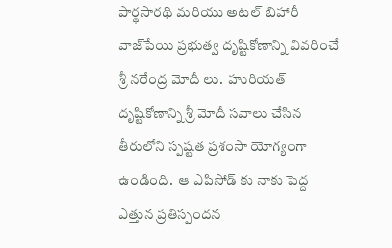పార్థ‌సార‌థి మ‌రియు అట‌ల్ బిహారీ వాజ్‌పేయి ప్ర‌భుత్వ దృష్టికోణాన్ని వివ‌రించే శ్రీ న‌రేంద్ర మోదీ లు.  హురియ‌త్ దృష్టికోణాన్ని శ్రీ మోదీ స‌వాలు చేసిన తీరులోని స్ప‌ష్ట‌త ప్ర‌శంసా యోగ్యంగా ఉండింది.  ఆ ఎపిసోడ్ కు నాకు పెద్ద ఎత్తున ప్ర‌తిస్పంద‌న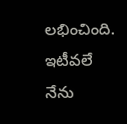ల‌భించింది.  ఇటీవ‌లే నేను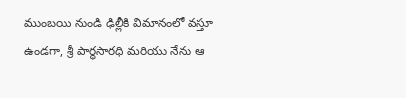ముంబ‌యి నుండి ఢిల్లీకి విమానంలో వ‌స్తూ ఉండ‌గా, శ్రీ పార్థ‌సార‌ధి మరియు నేను ఆ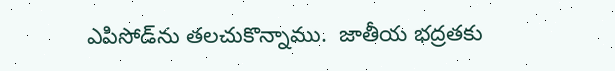ఎపిసోడ్‌ను తలచుకొన్నాము.  జాతీయ భ‌ద్ర‌త‌కు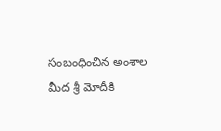సంబంధించిన అంశాల మీద శ్రీ మోదీకి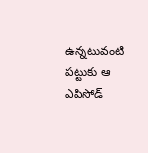ఉన్న‌టువంటి ప‌ట్టుకు ఆ ఎపిసోడ్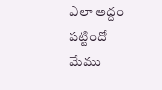ఎలా అద్దం ప‌ట్టిందో మేము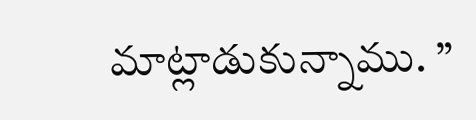మాట్లాడుకున్నాము. ”